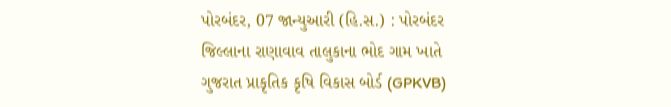પોરબંદર, 07 જાન્યુઆરી (હિ.સ.) : પોરબંદર જિલ્લાના રાણાવાવ તાલુકાના ભોદ ગામ ખાતે ગુજરાત પ્રાકૃતિક કૃષિ વિકાસ બોર્ડ (GPKVB)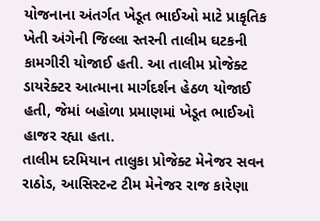યોજનાના અંતર્ગત ખેડૂત ભાઈઓ માટે પ્રાકૃતિક ખેતી અંગેની જિલ્લા સ્તરની તાલીમ ઘટકની કામગીરી યોજાઈ હતી. આ તાલીમ પ્રોજેક્ટ ડાયરેક્ટર આત્માના માર્ગદર્શન હેઠળ યોજાઈ હતી, જેમાં બહોળા પ્રમાણમાં ખેડૂત ભાઈઓ હાજર રહ્યા હતા.
તાલીમ દરમિયાન તાલુકા પ્રોજેક્ટ મેનેજર સવન રાઠોડ, આસિસ્ટન્ટ ટીમ મેનેજર રાજ કારેણા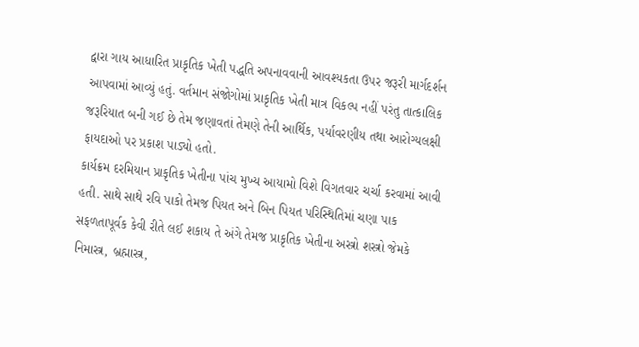દ્વારા ગાય આધારિત પ્રાકૃતિક ખેતી પદ્ધતિ અપનાવવાની આવશ્યકતા ઉપર જરૂરી માર્ગદર્શન આપવામાં આવ્યું હતું. વર્તમાન સંજોગોમાં પ્રાકૃતિક ખેતી માત્ર વિકલ્પ નહીં પરંતુ તાત્કાલિક જરૂરિયાત બની ગઈ છે તેમ જણાવતાં તેમણે તેની આર્થિક, પર્યાવરણીય તથા આરોગ્યલક્ષી ફાયદાઓ પર પ્રકાશ પાડ્યો હતો.
કાર્યક્રમ દરમિયાન પ્રાકૃતિક ખેતીના પાંચ મુખ્ય આયામો વિશે વિગતવાર ચર્ચા કરવામાં આવી હતી. સાથે સાથે રવિ પાકો તેમજ પિયત અને બિન પિયત પરિસ્થિતિમાં ચણા પાક સફળતાપૂર્વક કેવી રીતે લઈ શકાય તે અંગે તેમજ પ્રાકૃતિક ખેતીના અસ્ત્રો શસ્ત્રો જેમકે નિમાસ્ત્ર, બ્રહ્માસ્ત્ર,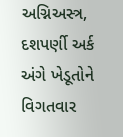અગ્નિઅસ્ત્ર, દશપર્ણી અર્ક અંગે ખેડૂતોને વિગતવાર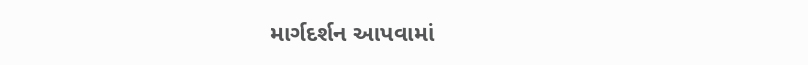માર્ગદર્શન આપવામાં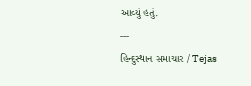આવ્યું હતું.
---
હિન્દુસ્થાન સમાચાર / Tejas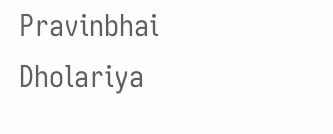Pravinbhai Dholariya